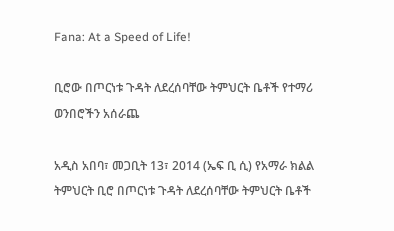Fana: At a Speed of Life!

ቢሮው በጦርነቱ ጉዳት ለደረሰባቸው ትምህርት ቤቶች የተማሪ ወንበሮችን አሰራጨ

አዲስ አበባ፣ መጋቢት 13፣ 2014 (ኤፍ ቢ ሲ) የአማራ ክልል ትምህርት ቢሮ በጦርነቱ ጉዳት ለደረሰባቸው ትምህርት ቤቶች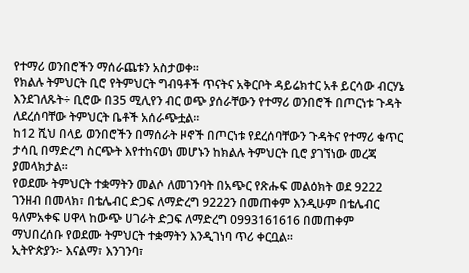የተማሪ ወንበሮችን ማሰራጨቱን አስታወቀ፡፡
የክልሉ ትምህርት ቢሮ የትምህርት ግብዓቶች ጥናትና አቅርቦት ዳይሬክተር አቶ ይርሳው ብርሃኔ እንደገለጹት÷ ቢሮው በ35 ሚሊየን ብር ወጭ ያሰራቸውን የተማሪ ወንበሮች በጦርነቱ ጉዳት ለደረሰባቸው ትምህርት ቤቶች አሰራጭቷል፡፡
ከ12 ሺህ በላይ ወንበሮችን በማሰራት ዞኖች በጦርነቱ የደረሰባቸውን ጉዳትና የተማሪ ቁጥር ታሳቢ በማድረግ ስርጭት እየተከናወነ መሆኑን ከክልሉ ትምህርት ቢሮ ያገኘነው መረጃ ያመላክታል፡፡
የወደሙ ትምህርት ተቋማትን መልሶ ለመገንባት በአጭር የጽሑፍ መልዕክት ወደ 9222 ገንዘብ በመላክ፣ በቴሌብር ድጋፍ ለማድረግ 9222ን በመጠቀም እንዲሁም በቴሌብር ዓለምአቀፍ ሀዋላ ከውጭ ሀገራት ድጋፍ ለማድረግ 0993161616 በመጠቀም ማህበረሰቡ የወደሙ ትምህርት ተቋማትን እንዲገነባ ጥሪ ቀርቧል፡፡
ኢትዮጵያን፦ እናልማ፣ እንገንባ፣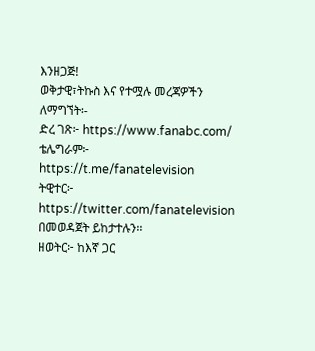እንዘጋጅ!
ወቅታዊ፣ትኩስ እና የተሟሉ መረጃዎችን ለማግኘት፡-
ድረ ገጽ፦ https://www.fanabc.com/
ቴሌግራም፦ https://t.me/fanatelevision
ትዊተር፦ https://twitter.com/fanatelevision በመወዳጀት ይከታተሉን፡፡
ዘወትር፦ ከእኛ ጋር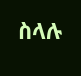ስላሉ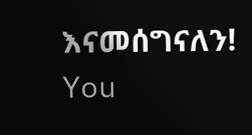እናመሰግናለን!
You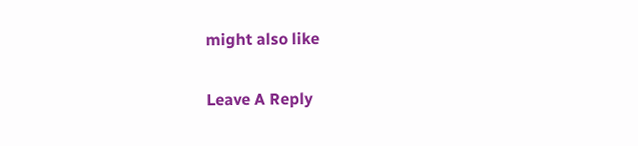might also like

Leave A Reply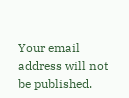Your email address will not be published.